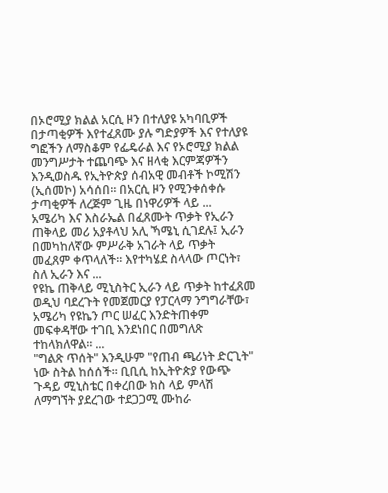በኦሮሚያ ክልል አርሲ ዞን በተለያዩ አካባቢዎች በታጣቂዎች እየተፈጸሙ ያሉ ግድያዎች እና የተለያዩ ግፎችን ለማስቆም የፌዴራል እና የኦሮሚያ ክልል መንግሥታት ተጨባጭ እና ዘላቂ እርምጃዎችን እንዲወስዱ የኢትዮጵያ ሰብአዊ መብቶች ኮሚሽን (ኢሰመኮ) አሳሰበ። በአርሲ ዞን የሚንቀሰቀሱ ታጣቂዎች ለረጅም ጊዜ በነዋሪዎች ላይ ...
አሜሪካ እና እስራኤል በፈጸሙት ጥቃት የኢራን ጠቅላይ መሪ አያቶላህ አሊ ኻሜኒ ሲገደሉ፤ ኢራን በመካከለኛው ምሥራቅ አገራት ላይ ጥቃት መፈጸም ቀጥላለች። እየተካሄደ ስላላው ጦርነት፣ ስለ ኢራን እና ...
የዩኬ ጠቅላይ ሚኒስትር ኢራን ላይ ጥቃት ከተፈጸመ ወዲህ ባደረጉት የመጀመርያ የፓርላማ ንግግራቸው፣ አሜሪካ የዩኬን ጦር ሠፈር እንድትጠቀም መፍቀዳቸው ተገቢ እንደነበር በመግለጽ ተከላክለዋል። ...
"ግልጽ ጥሰት" እንዲሁም "የጠብ ጫሪነት ድርጊት" ነው ስትል ከሰሰች። ቢቢሲ ከኢትዮጵያ የውጭ ጉዳይ ሚኒስቴር በቀረበው ክስ ላይ ምላሽ ለማግኘት ያደረገው ተደጋጋሚ ሙከራ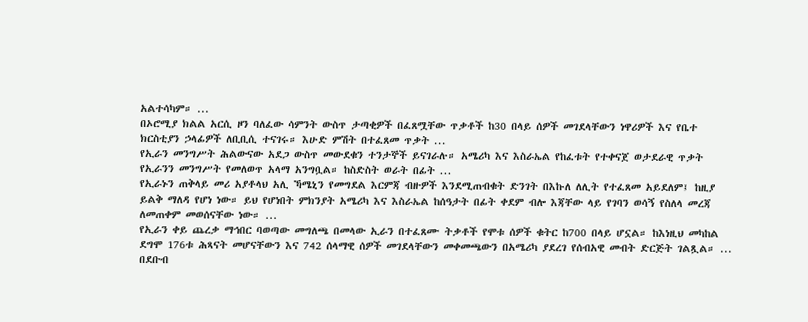አልተሳካም። ...
በኦሮሚያ ክልል አርሲ ዞን ባለፈው ሳምንት ውስጥ ታጣቂዎች በፈጸሟቸው ጥቃቶች ከ30 በላይ ሰዎች መገደላቸውን ነዋሪዎች እና የቤተ ክርስቲያን ኃላፊዎች ለቢቢሲ ተናገሩ። እሁድ ምሽት በተፈጸመ ጥቃት ...
የኢራን መንግሥት ሕልውናው አደጋ ውስጥ መውደቁን ተንታኞች ይናገራሉ። አሜሪካ እና እስራኤል የከፈቱት የተቀናጀ ወታደራዊ ጥቃት የኢራንን መንግሥት የመለወጥ አላማ አንግቧል። ከስድስት ወራት በፊት ...
የኢራኑን ጠቅላይ መሪ አያቶላህ አሊ ኻሜኒን የመግደል እርምጃ ብዙዎች እንደሚጠብቁት ድንገት በእኩለ ለሊት የተፈጸመ አይደለም፤ ከዚያ ይልቅ ማለዳ የሆነ ነው። ይህ የሆነበት ምክንያት አሜሪካ እና እስራኤል ከሰዓታት በፊት ቀደም ብሎ እጃቸው ላይ የገባን ወሳኝ የስለላ መረጃ ለመጠቀም መወሰናቸው ነው። ...
የኢራን ቀይ ጨረቃ ማኅበር ባወጣው መግለጫ በመላው ኢራን በተፈጸሙ ትቃቶች የሞቱ ሰዎች ቁትር ከ700 በላይ ሆኗል። ከእነዚህ መካከል ደግሞ 176ቱ ሕጻናት መሆናቸውን እና 742 ሰላማዊ ሰዎች መገደላቸውን መቀመጫውን በአሜሪካ ያደረገ የሰብአዊ መብት ድርጅት ገልጿል። ...
በደቡብ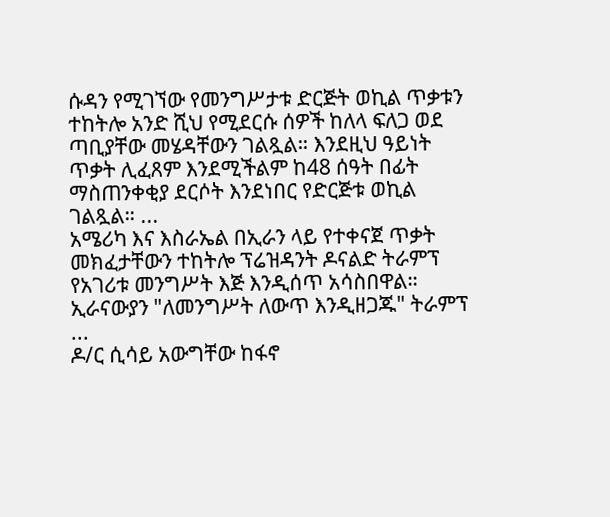ሱዳን የሚገኘው የመንግሥታቱ ድርጅት ወኪል ጥቃቱን ተከትሎ አንድ ሺህ የሚደርሱ ሰዎች ከለላ ፍለጋ ወደ ጣቢያቸው መሄዳቸውን ገልጿል። እንደዚህ ዓይነት ጥቃት ሊፈጸም እንደሚችልም ከ48 ሰዓት በፊት ማስጠንቀቂያ ደርሶት እንደነበር የድርጅቱ ወኪል ገልጿል። ...
አሜሪካ እና እስራኤል በኢራን ላይ የተቀናጀ ጥቃት መክፈታቸውን ተከትሎ ፕሬዝዳንት ዶናልድ ትራምፕ የአገሪቱ መንግሥት እጅ እንዲሰጥ አሳስበዋል። ኢራናውያን "ለመንግሥት ለውጥ እንዲዘጋጁ" ትራምፕ ...
ዶ/ር ሲሳይ አውግቸው ከፋኖ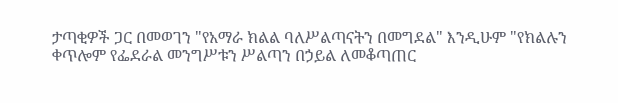ታጣቂዎች ጋር በመወገን "የአማራ ክልል ባለሥልጣናትን በመግደል" እንዲሁም "የክልሉን ቀጥሎም የፌደራል መንግሥቱን ሥልጣን በኃይል ለመቆጣጠር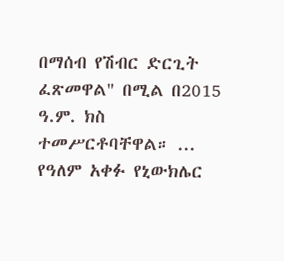በማሰብ የሽብር ድርጊት ፈጽመዋል" በሚል በ2015 ዓ.ም. ክስ ተመሥርቶባቸዋል። ...
የዓለም አቀፉ የኒውክሌር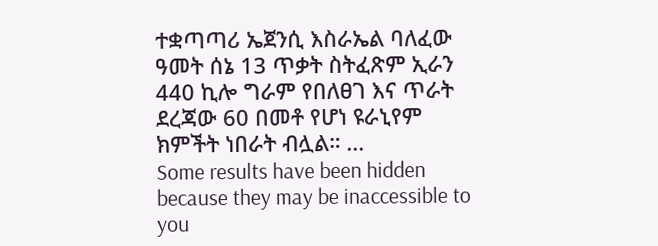ተቋጣጣሪ ኤጀንሲ እስራኤል ባለፈው ዓመት ሰኔ 13 ጥቃት ስትፈጽም ኢራን 440 ኪሎ ግራም የበለፀገ እና ጥራት ደረጃው 60 በመቶ የሆነ ዩራኒየም ክምችት ነበራት ብሏል። ...
Some results have been hidden because they may be inaccessible to you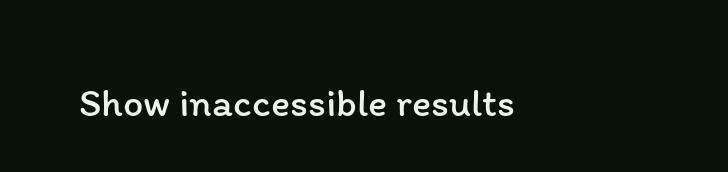Show inaccessible results